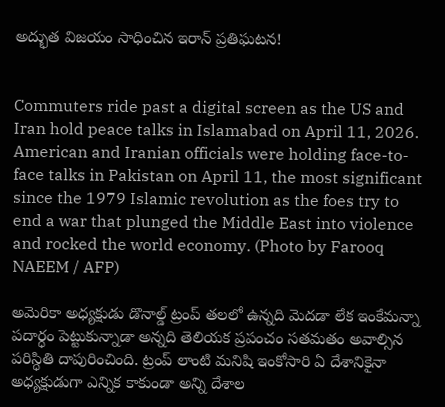అద్భుత విజయం సాధించిన ఇరాన్ ప్రతిఘటన!


Commuters ride past a digital screen as the US and Iran hold peace talks in Islamabad on April 11, 2026. American and Iranian officials were holding face-to-face talks in Pakistan on April 11, the most significant since the 1979 Islamic revolution as the foes try to end a war that plunged the Middle East into violence and rocked the world economy. (Photo by Farooq NAEEM / AFP)

అమెరికా అధ్యక్షుడు డొనాల్డ్ ట్రంప్ తలలో ఉన్నది మెదడా లేక ఇంకేమన్నా పదార్ధం పెట్టుకున్నాడా అన్నది తెలియక ప్రపంచం సతమతం అవాల్సిన పరిస్ధితి దాపురించింది. ట్రంప్ లాంటి మనిషి ఇంకోసారి ఏ దేశానికైనా అధ్యక్షుడుగా ఎన్నిక కాకుండా అన్ని దేశాల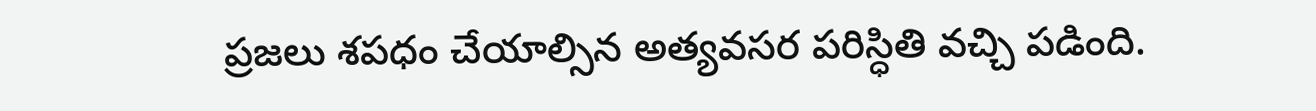ప్రజలు శపధం చేయాల్సిన అత్యవసర పరిస్ధితి వచ్చి పడింది.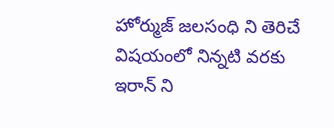హోర్ముజ్ జలసంధి ని తెరిచే విషయంలో నిన్నటి వరకు ఇరాన్ ని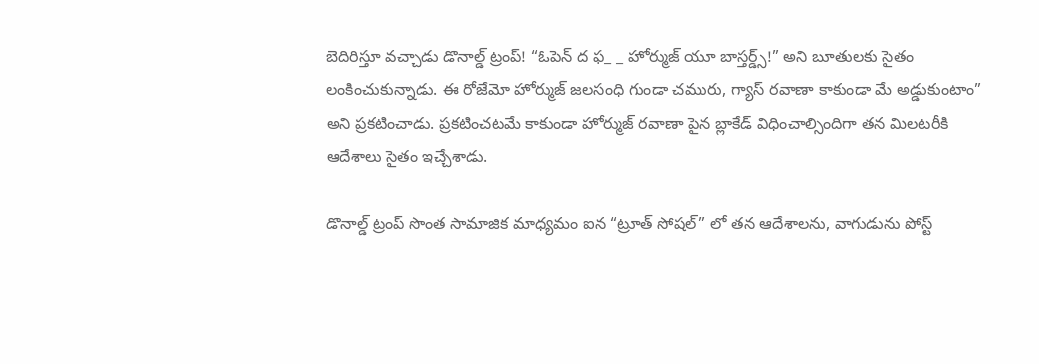బెదిరిస్తూ వచ్చాడు డొనాల్డ్ ట్రంప్! “ఓపెన్ ద ఫ_ _ హోర్ముజ్ యూ బాస్తర్డ్స్!” అని బూతులకు సైతం లంకించుకున్నాడు. ఈ రోజేమో హోర్ముజ్ జలసంధి గుండా చమురు, గ్యాస్ రవాణా కాకుండా మే అడ్డుకుంటాం” అని ప్రకటించాడు. ప్రకటించటమే కాకుండా హోర్ముజ్ రవాణా పైన బ్లాకేడ్ విధించాల్సిందిగా తన మిలటరీకి ఆదేశాలు సైతం ఇచ్చేశాడు.

డొనాల్డ్ ట్రంప్ సొంత సామాజిక మాధ్యమం ఐన “ట్రూత్ సోషల్” లో తన ఆదేశాలను, వాగుడును పోస్ట్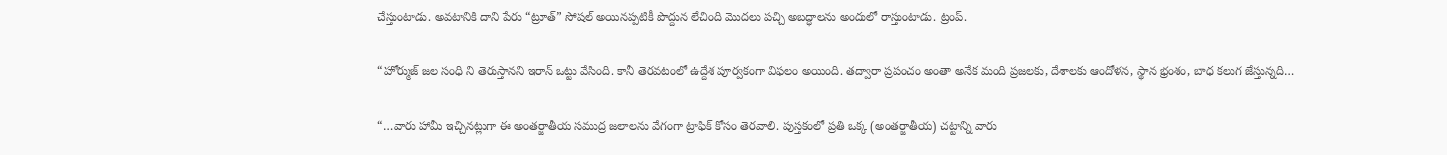చేస్తుంటాడు. అవటానికి దాని పేరు “ట్రూత్” సోషల్ అయినప్పటికీ పొద్దున లేచింది మొదలు పచ్చి అబద్ధాలను అందులో రాస్తుంటాడు. ట్రంప్.

“హోర్ముజ్ జల సంధి ని తెరుస్తానని ఇరాన్ ఒట్టు వేసింది. కానీ తెరవటంలో ఉద్దేశ పూర్వకంగా విఫలం అయింది. తద్వారా ప్రపంచం అంతా అనేక మంది ప్రజలకు, దేశాలకు ఆందోళన, స్థాన భ్రంశం, బాధ కలుగ జేస్తున్నది…

“…వారు హామీ ఇచ్చినట్లుగా ఈ అంతర్జాతీయ సముద్ర జలాలను వేగంగా ట్రాఫిక్ కోసం తెరవాలి. పుస్తకంలో ప్రతి ఒక్క (అంతర్జాతీయ) చట్టాన్ని వారు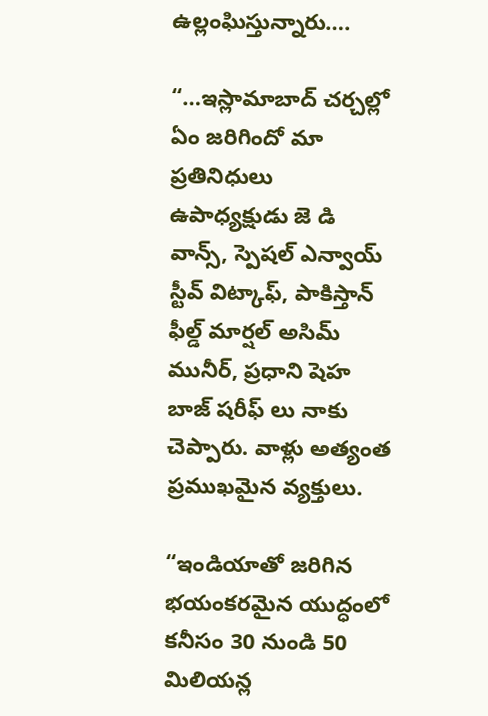ఉల్లంఘిస్తున్నారు….

“…ఇస్లామాబాద్ చర్చల్లో ఏం జరిగిందో మా ప్రతినిధులు ఉపాధ్యక్షుడు జె డి వాన్స్, స్పెషల్ ఎన్వాయ్ స్టీవ్ విట్కాఫ్, పాకిస్తాన్ ఫీల్డ్ మార్షల్ అసిమ్ మునీర్, ప్రధాని షెహ బాజ్ షరీఫ్ లు నాకు చెప్పారు. వాళ్లు అత్యంత ప్రముఖమైన వ్యక్తులు.

“ఇండియాతో జరిగిన భయంకరమైన యుద్ధంలో కనీసం 30 నుండి 50 మిలియన్ల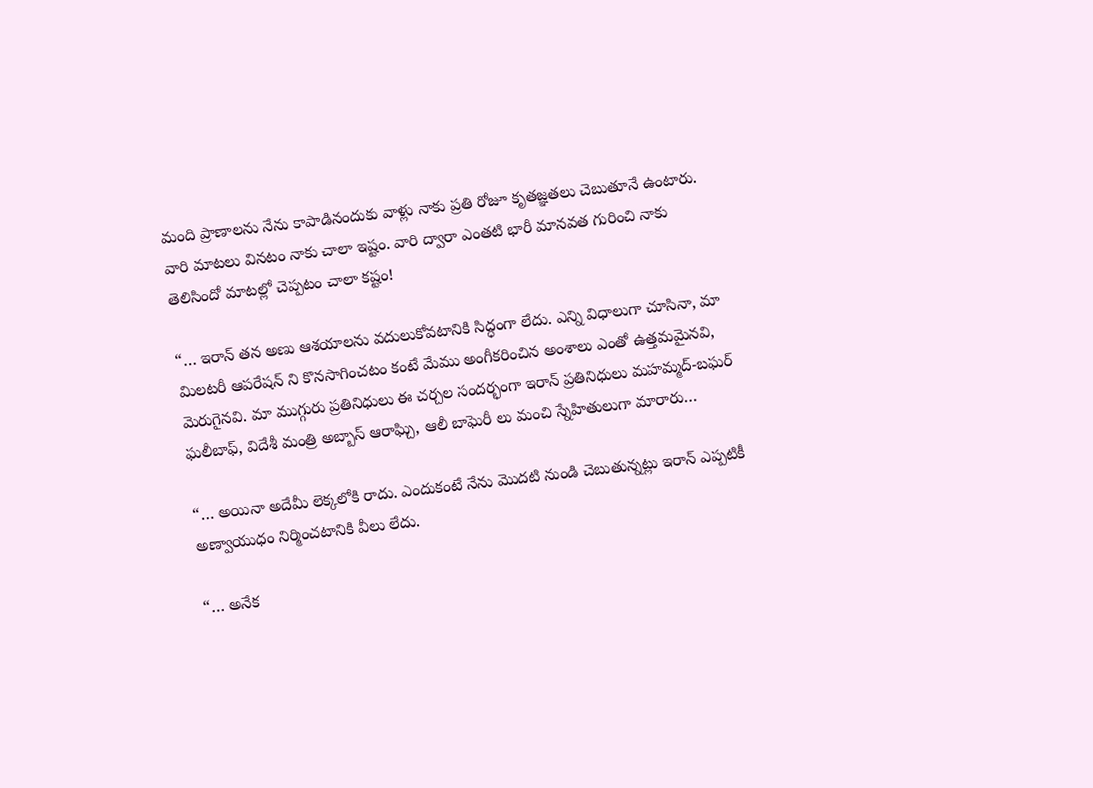మంది ప్రాణాలను నేను కాపాడినందుకు వాళ్లు నాకు ప్రతి రోజూ కృతజ్ఞతలు చెబుతూనే ఉంటారు. వారి మాటలు వినటం నాకు చాలా ఇష్టం. వారి ద్వారా ఎంతటి భారీ మానవత గురించి నాకు తెలిసిందో మాటల్లో చెప్పటం చాలా కష్టం!

“… ఇరాన్ తన అణు ఆశయాలను వదులుకోవటానికి సిద్ధంగా లేదు. ఎన్ని విధాలుగా చూసినా, మా మిలటరీ ఆపరేషన్ ని కొనసాగించటం కంటే మేము అంగీకరించిన అంశాలు ఎంతో ఉత్తమమైనవి, మెరుగైనవి. మా ముగ్గురు ప్రతినిధులు ఈ చర్చల సందర్భంగా ఇరాన్ ప్రతినిధులు మహమ్మద్-బఘర్ ఘలీబాఫ్, విదేశీ మంత్రి అబ్బాస్ ఆరాఘ్చి, ఆలీ బాఘెరీ లు మంచి స్నేహితులుగా మారారు…

“… అయినా అదేమీ లెక్కలోకి రాదు. ఎందుకంటే నేను మొదటి నుండి చెబుతున్నట్లు ఇరాన్ ఎప్పటికీ అణ్వాయుధం నిర్మించటానికి వీలు లేదు.

“… అనేక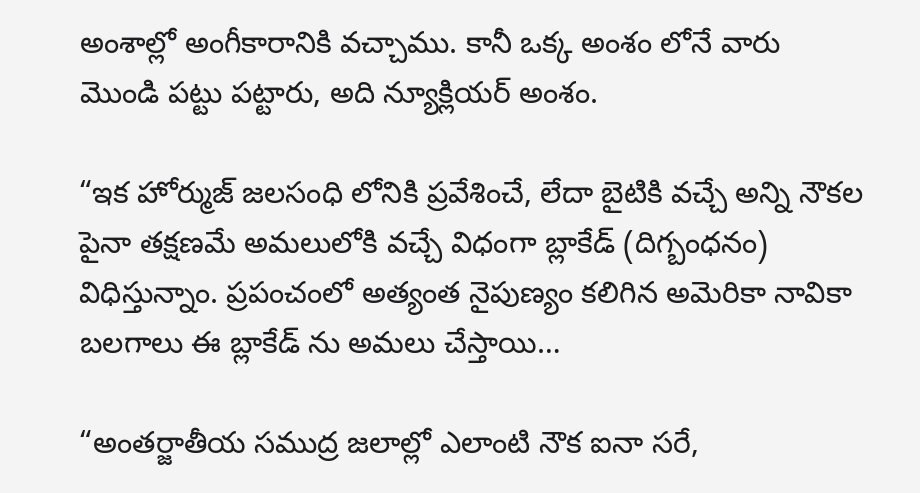అంశాల్లో అంగీకారానికి వచ్చాము. కానీ ఒక్క అంశం లోనే వారు మొండి పట్టు పట్టారు, అది న్యూక్లియర్ అంశం.

“ఇక హోర్ముజ్ జలసంధి లోనికి ప్రవేశించే, లేదా బైటికి వచ్చే అన్ని నౌకల పైనా తక్షణమే అమలులోకి వచ్చే విధంగా బ్లాకేడ్ (దిగ్బంధనం) విధిస్తున్నాం. ప్రపంచంలో అత్యంత నైపుణ్యం కలిగిన అమెరికా నావికా బలగాలు ఈ బ్లాకేడ్ ను అమలు చేస్తాయి…

“అంతర్జాతీయ సముద్ర జలాల్లో ఎలాంటి నౌక ఐనా సరే,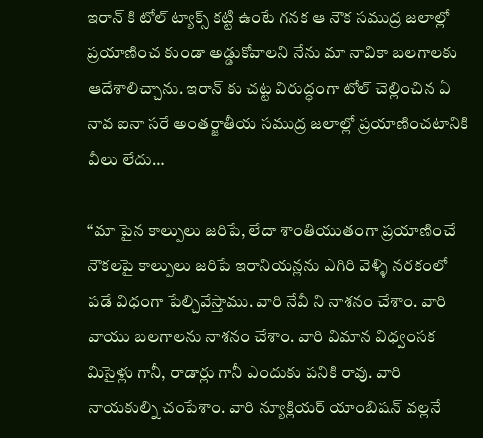ఇరాన్ కి టోల్ ట్యాక్స్ కట్టి ఉంటే గనక ఆ నౌక సముద్ర జలాల్లో ప్రయాణించ కుండా అడ్డుకోవాలని నేను మా నావికా బలగాలకు ఆదేశాలిచ్చాను. ఇరాన్ కు చట్ట విరుద్ధంగా టోల్ చెల్లించిన ఏ నావ ఐనా సరే అంతర్జాతీయ సముద్ర జలాల్లో ప్రయాణించటానికి వీలు లేదు…

“మా పైన కాల్పులు జరిపే, లేదా శాంతియుతంగా ప్రయాణించే నౌకలపై కాల్పులు జరిపే ఇరానియన్లను ఎగిరి వెళ్ళి నరకంలో పడే విధంగా పేల్చివేస్తాము. వారి నేవీ ని నాశనం చేశాం. వారి వాయు బలగాలను నాశనం చేశాం. వారి విమాన విధ్వంసక మిసైళ్లు గానీ, రాడార్లు గానీ ఎందుకు పనికి రావు. వారి నాయకుల్ని చంపేశాం. వారి న్యూక్లియర్ యాంబిషన్ వల్లనే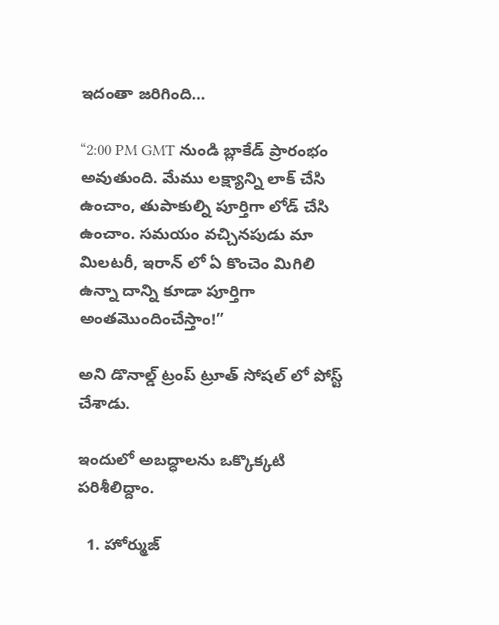ఇదంతా జరిగింది…

“2:00 PM GMT నుండి బ్లాకేడ్ ప్రారంభం అవుతుంది. మేము లక్ష్యాన్ని లాక్ చేసి ఉంచాం, తుపాకుల్ని పూర్తిగా లోడ్ చేసి ఉంచాం. సమయం వచ్చినపుడు మా మిలటరీ, ఇరాన్ లో ఏ కొంచెం మిగిలి ఉన్నా దాన్ని కూడా పూర్తిగా అంతమొందించేస్తాం!”

అని డొనాల్డ్ ట్రంప్ ట్రూత్ సోషల్ లో పోస్ట్ చేశాడు.

ఇందులో అబద్ధాలను ఒక్కొక్కటి పరిశీలిద్దాం.

  1. హోర్ముజ్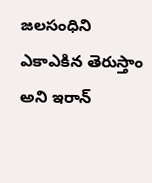జలసంధిని ఎకాఎకిన తెరుస్తాం అని ఇరాన్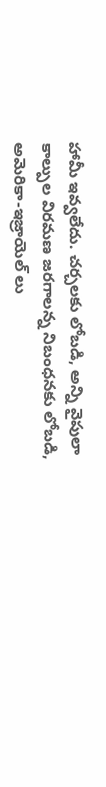హామీ ఇవ్వలేదు. చర్చలకు లోబడి, అన్ని వైపులా కాల్పుల విరమణ జరగాలన్న నిబంధనకు లోబడి, అమెరికా-ఇజ్రాయెల్ లు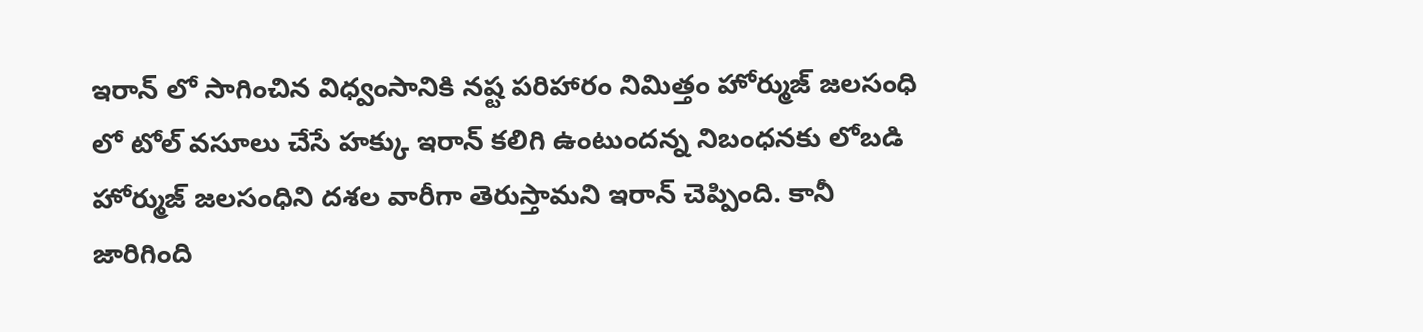ఇరాన్ లో సాగించిన విధ్వంసానికి నష్ట పరిహారం నిమిత్తం హోర్ముజ్ జలసంధి లో టోల్ వసూలు చేసే హక్కు ఇరాన్ కలిగి ఉంటుందన్న నిబంధనకు లోబడి హోర్ముజ్ జలసంధిని దశల వారీగా తెరుస్తామని ఇరాన్ చెప్పింది. కానీ జారిగింది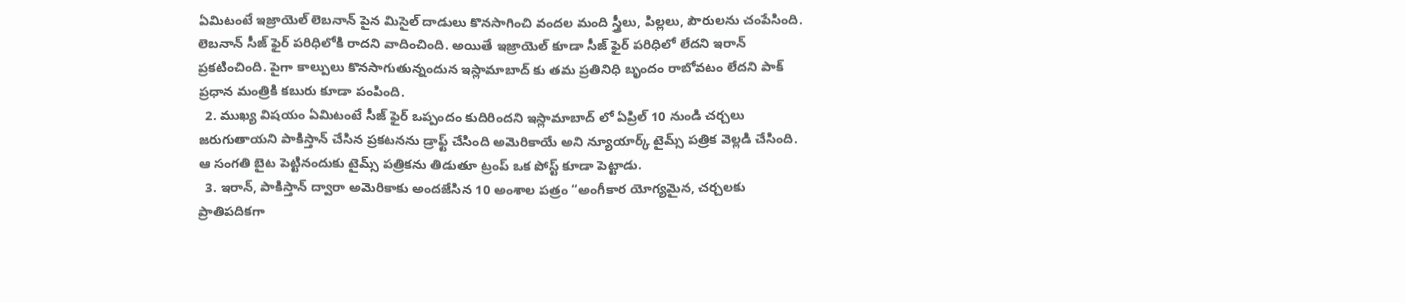ఏమిటంటే ఇజ్రాయెల్ లెబనాన్ పైన మిసైల్ దాడులు కొనసాగించి వందల మంది స్త్రీలు, పిల్లలు, పౌరులను చంపేసింది. లెబనాన్ సీజ్ ఫైర్ పరిధిలోకి రాదని వాదించింది. అయితే ఇజ్రాయెల్ కూడా సీజ్ ఫైర్ పరిధిలో లేదని ఇరాన్ ప్రకటించింది. పైగా కాల్పులు కొనసాగుతున్నందున ఇస్లామాబాద్ కు తమ ప్రతినిధి బృందం రాబోవటం లేదని పాక్ ప్రధాన మంత్రికి కబురు కూడా పంపింది.
  2. ముఖ్య విషయం ఏమిటంటే సీజ్ ఫైర్ ఒప్పందం కుదిరిందని ఇస్లామాబాద్ లో ఏప్రిల్ 10 నుండి చర్చలు జరుగుతాయని పాకిస్తాన్ చేసిన ప్రకటనను డ్రాఫ్ట్ చేసింది అమెరికాయే అని న్యూయార్క్ టైమ్స్ పత్రిక వెల్లడి చేసింది. ఆ సంగతి బైట పెట్టినందుకు టైమ్స్ పత్రికను తిడుతూ ట్రంప్ ఒక పోస్ట్ కూడా పెట్టాడు.
  3. ఇరాన్, పాకిస్తాన్ ద్వారా అమెరికాకు అందజేసిన 10 అంశాల పత్రం “అంగీకార యోగ్యమైన, చర్చలకు ప్రాతిపదికగా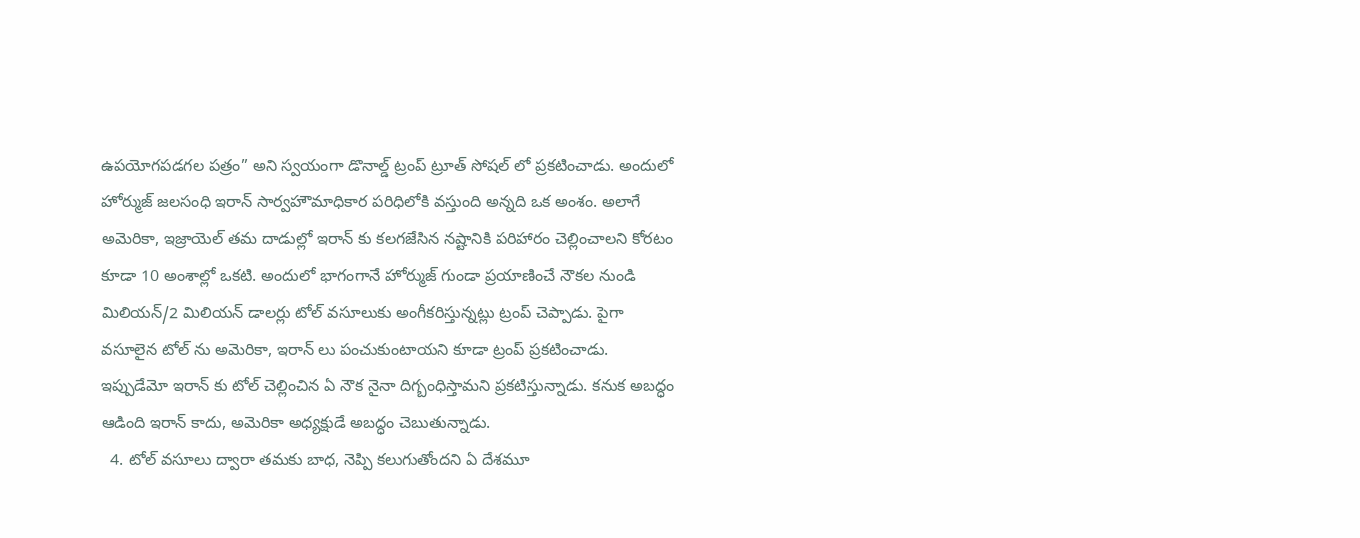ఉపయోగపడగల పత్రం” అని స్వయంగా డొనాల్డ్ ట్రంప్ ట్రూత్ సోషల్ లో ప్రకటించాడు. అందులో హోర్ముజ్ జలసంధి ఇరాన్ సార్వహౌమాధికార పరిధిలోకి వస్తుంది అన్నది ఒక అంశం. అలాగే అమెరికా, ఇజ్రాయెల్ తమ దాడుల్లో ఇరాన్ కు కలగజేసిన నష్టానికి పరిహారం చెల్లించాలని కోరటం కూడా 10 అంశాల్లో ఒకటి. అందులో భాగంగానే హోర్ముజ్ గుండా ప్రయాణించే నౌకల నుండి మిలియన్/2 మిలియన్ డాలర్లు టోల్ వసూలుకు అంగీకరిస్తున్నట్లు ట్రంప్ చెప్పాడు. పైగా వసూలైన టోల్ ను అమెరికా, ఇరాన్ లు పంచుకుంటాయని కూడా ట్రంప్ ప్రకటించాడు. ఇప్పుడేమో ఇరాన్ కు టోల్ చెల్లించిన ఏ నౌక నైనా దిగ్బంధిస్తామని ప్రకటిస్తున్నాడు. కనుక అబద్ధం ఆడింది ఇరాన్ కాదు, అమెరికా అధ్యక్షుడే అబద్ధం చెబుతున్నాడు.
  4. టోల్ వసూలు ద్వారా తమకు బాధ, నెప్పి కలుగుతోందని ఏ దేశమూ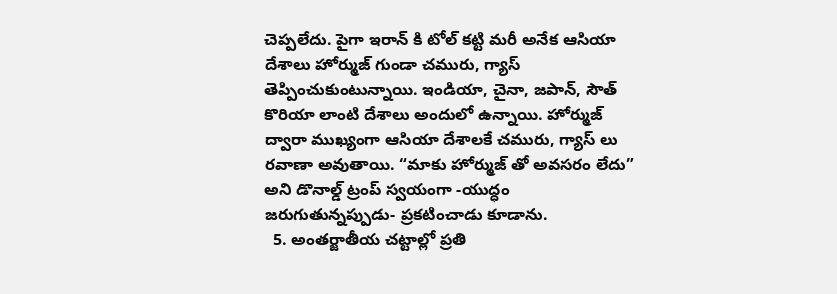చెప్పలేదు. పైగా ఇరాన్ కి టోల్ కట్టి మరీ అనేక ఆసియా దేశాలు హోర్ముజ్ గుండా చమురు, గ్యాస్ తెప్పించుకుంటున్నాయి. ఇండియా, చైనా, జపాన్, సౌత్ కొరియా లాంటి దేశాలు అందులో ఉన్నాయి. హోర్ముజ్ ద్వారా ముఖ్యంగా ఆసియా దేశాలకే చమురు, గ్యాస్ లు రవాణా అవుతాయి. “మాకు హోర్ముజ్ తో అవసరం లేదు” అని డొనాల్డ్ ట్రంప్ స్వయంగా -యుద్ధం జరుగుతున్నప్పుడు- ప్రకటించాడు కూడాను.
  5. అంతర్జాతీయ చట్టాల్లో ప్రతి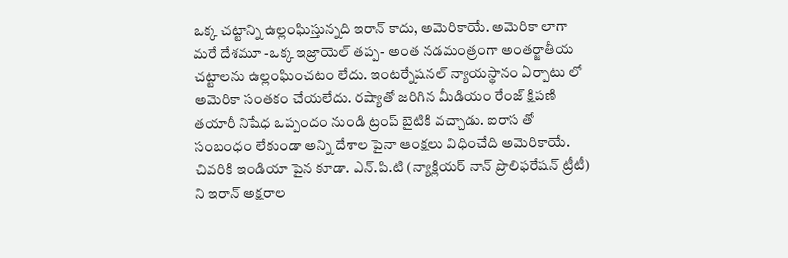ఒక్క చట్టాన్ని ఉల్లంఘిస్తున్నది ఇరాన్ కాదు, అమెరికాయే. అమెరికా లాగా మరే దేశమూ -ఒక్క ఇజ్రాయెల్ తప్ప- అంత నడమంత్రంగా అంతర్జాతీయ చట్టాలను ఉల్లంఘించటం లేదు. ఇంటర్నేషనల్ న్యాయస్థానం ఏర్పాటు లో అమెరికా సంతకం చేయలేదు. రష్యాతో జరిగిన మీడియం రేంజ్ క్షిపణి తయారీ నిషేధ ఒప్పందం నుండి ట్రంప్ బైటికి వచ్చాడు. ఐరాస తో సంబంధం లేకుండా అన్ని దేశాల పైనా ఆంక్షలు విధించేది అమెరికాయే. చివరికి ఇండియా పైన కూడా. ఎన్.పి.టి (న్యాక్లియర్ నాన్ ప్రొలిఫరేషన్ ట్రీటీ) ని ఇరాన్ అక్షరాల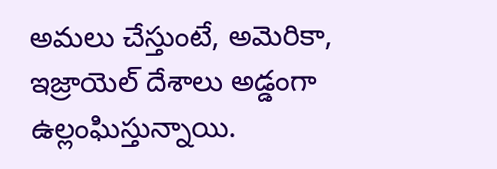అమలు చేస్తుంటే, అమెరికా, ఇజ్రాయెల్ దేశాలు అడ్డంగా ఉల్లంఘిస్తున్నాయి.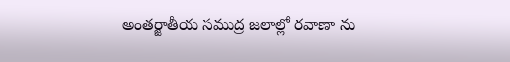అంతర్జాతీయ సముద్ర జలాల్లో రవాణా ను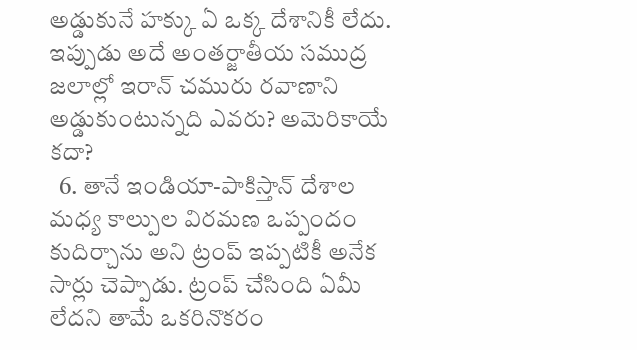అడ్డుకునే హక్కు ఏ ఒక్క దేశానికీ లేదు. ఇప్పుడు అదే అంతర్జాతీయ సముద్ర జలాల్లో ఇరాన్ చమురు రవాణాని అడ్డుకుంటున్నది ఎవరు? అమెరికాయే కదా?
  6. తానే ఇండియా-పాకిస్తాన్ దేశాల మధ్య కాల్పుల విరమణ ఒప్పందం కుదిర్చాను అని ట్రంప్ ఇప్పటికీ అనేక సార్లు చెప్పాడు. ట్రంప్ చేసింది ఏమీ లేదని తామే ఒకరినొకరం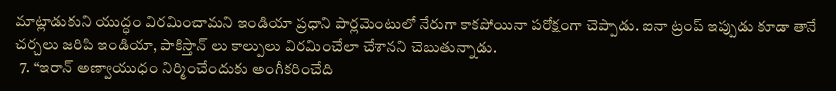మాట్లాడుకుని యుద్ధం విరమించామని ఇండియా ప్రధాని పార్లమెంటులో నేరుగా కాకపోయినా పరోక్షంగా చెప్పాడు. ఐనా ట్రంప్ ఇప్పుడు కూడా తానే చర్చలు జరిపి ఇండియా, పాకిస్తాన్ లు కాల్పులు విరమించేలా చేశానని చెబుతున్నాడు.
  7. “ఇరాన్ అణ్వాయుధం నిర్మించేందుకు అంగీకరించేది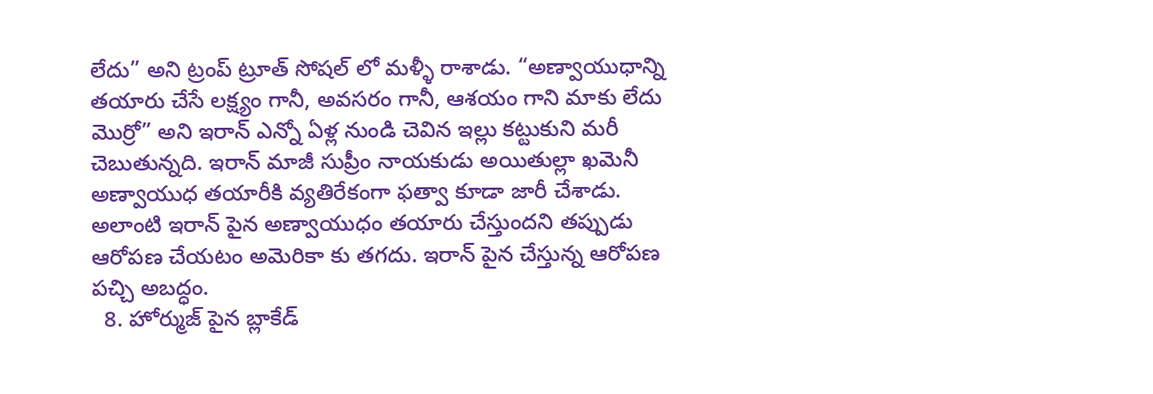లేదు” అని ట్రంప్ ట్రూత్ సోషల్ లో మళ్ళీ రాశాడు. “అణ్వాయుధాన్ని తయారు చేసే లక్ష్యం గానీ, అవసరం గానీ, ఆశయం గాని మాకు లేదు మొర్రో” అని ఇరాన్ ఎన్నో ఏళ్ల నుండి చెవిన ఇల్లు కట్టుకుని మరీ చెబుతున్నది. ఇరాన్ మాజీ సుప్రీం నాయకుడు అయితుల్లా ఖమెనీ అణ్వాయుధ తయారీకి వ్యతిరేకంగా ఫత్వా కూడా జారీ చేశాడు. అలాంటి ఇరాన్ పైన అణ్వాయుధం తయారు చేస్తుందని తప్పుడు ఆరోపణ చేయటం అమెరికా కు తగదు. ఇరాన్ పైన చేస్తున్న ఆరోపణ పచ్చి అబద్ధం.
  8. హోర్ముజ్ పైన బ్లాకేడ్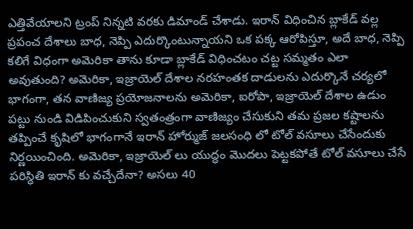ఎత్తివేయాలని ట్రంప్ నిన్నటి వరకు డిమాండ్ చేశాడు. ఇరాన్ విధించిన బ్లాకేడ్ వల్ల ప్రపంచ దేశాలు బాధ, నెప్పి ఎదుర్కొంటున్నాయని ఒక పక్క ఆరోపిస్తూ, అదే బాధ, నెప్పి కలిగే విధంగా అమెరికా తాను కూడా బ్లాకేడ్ విధించటం చట్ట సమ్మతం ఎలా అవుతుంది? అమెరికా, ఇజ్రాయెల్ దేశాల నరహంతక దాడులను ఎదుర్కొనే చర్యలో భాగంగా, తన వాణిజ్య ప్రయోజనాలను అమెరికా, ఐరోపా, ఇజ్రాయెల్ దేశాల ఉడుం పట్టు నుండి విడిపించుకుని స్వతంత్రంగా వాణిజ్యం చేసుకుని తమ ప్రజల కష్టాలను తప్పించే కృషిలో భాగంగానే ఇరాన్ హోర్ముజ్ జలసంధి లో టోల్ వసూలు చేసేందుకు నిర్ణయించింది. అమెరికా, ఇజ్రాయెల్ లు యుద్ధం మొదలు పెట్టకపోతే టోల్ వసూలు చేసే పరిస్ధితి ఇరాన్ కు వచ్చేదేనా? అసలు 40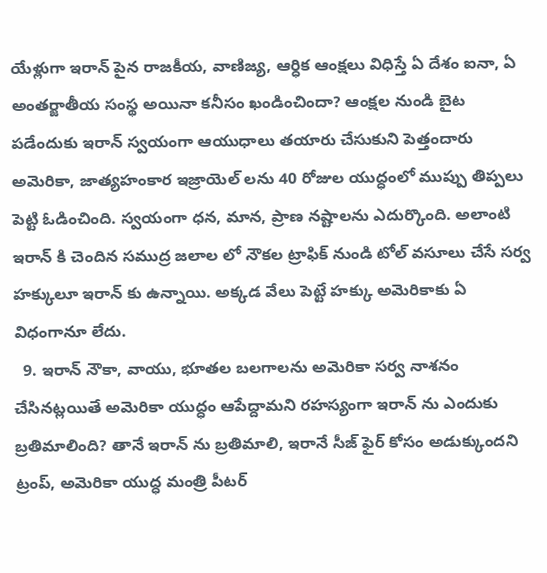యేళ్లుగా ఇరాన్ పైన రాజకీయ, వాణిజ్య, ఆర్ధిక ఆంక్షలు విధిస్తే ఏ దేశం ఐనా, ఏ అంతర్జాతీయ సంస్థ అయినా కనీసం ఖండించిందా? ఆంక్షల నుండి బైట పడేందుకు ఇరాన్ స్వయంగా ఆయుధాలు తయారు చేసుకుని పెత్తందారు అమెరికా, జాత్యహంకార ఇజ్రాయెల్ లను 40 రోజుల యుద్ధంలో ముప్పు తిప్పలు పెట్టి ఓడించింది. స్వయంగా ధన, మాన, ప్రాణ నష్టాలను ఎదుర్కొంది. అలాంటి ఇరాన్ కి చెందిన సముద్ర జలాల లో నౌకల ట్రాఫిక్ నుండి టోల్ వసూలు చేసే సర్వ హక్కులూ ఇరాన్ కు ఉన్నాయి. అక్కడ వేలు పెట్టే హక్కు అమెరికాకు ఏ విధంగానూ లేదు.
  9. ఇరాన్ నౌకా, వాయు, భూతల బలగాలను అమెరికా సర్వ నాశనం చేసినట్లయితే అమెరికా యుద్ధం ఆపేద్దామని రహస్యంగా ఇరాన్ ను ఎందుకు బ్రతిమాలింది? తానే ఇరాన్ ను బ్రతిమాలి, ఇరానే సీజ్ ఫైర్ కోసం అడుక్కుందని ట్రంప్, అమెరికా యుద్ధ మంత్రి పీటర్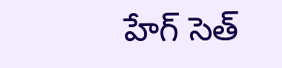హేగ్ సెత్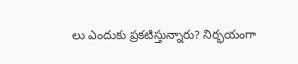లు ఎందుకు ప్రకటిస్తున్నారు? నిర్భయంగా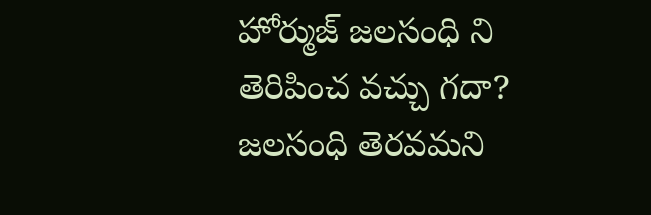హోర్ముజ్ జలసంధి ని తెరిపించ వచ్చు గదా? జలసంధి తెరవమని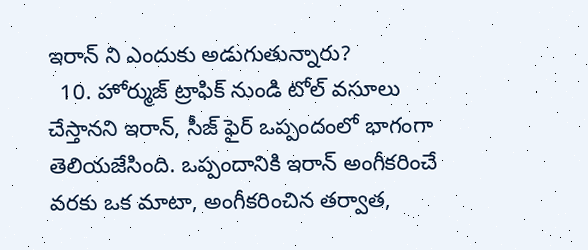ఇరాన్ ని ఎందుకు అడుగుతున్నారు?
  10. హోర్ముజ్ ట్రాఫిక్ నుండి టోల్ వసూలు చేస్తానని ఇరాన్, సీజ్ ఫైర్ ఒప్పందంలో భాగంగా తెలియజేసింది. ఒప్పందానికి ఇరాన్ అంగీకరించే వరకు ఒక మాటా, అంగీకరించిన తర్వాత,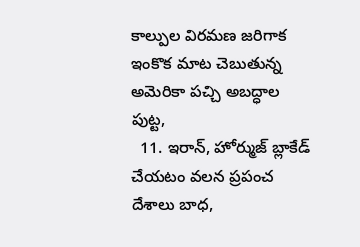కాల్పుల విరమణ జరిగాక ఇంకొక మాట చెబుతున్న అమెరికా పచ్చి అబద్ధాల పుట్ట,
  11. ఇరాన్, హోర్ముజ్ బ్లాకేడ్ చేయటం వలన ప్రపంచ దేశాలు బాధ,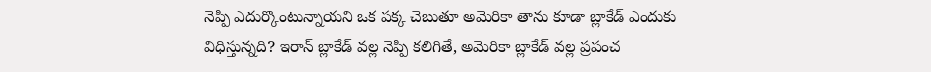నెప్పి ఎదుర్కొంటున్నాయని ఒక పక్క చెబుతూ అమెరికా తాను కూడా బ్లాకేడ్ ఎందుకు విధిస్తున్నది? ఇరాన్ బ్లాకేడ్ వల్ల నెప్పి కలిగితే, అమెరికా బ్లాకేడ్ వల్ల ప్రపంచ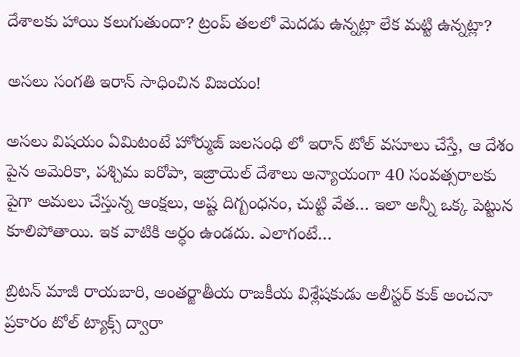దేశాలకు హాయి కలుగుతుందా? ట్రంప్ తలలో మెదడు ఉన్నట్లా లేక మట్టి ఉన్నట్లా?

అసలు సంగతి ఇరాన్ సాధించిన విజయం!

అసలు విషయం ఏమిటంటే హోర్ముజ్ జలసంధి లో ఇరాన్ టోల్ వసూలు చేస్తే, ఆ దేశం పైన అమెరికా, పశ్చిమ ఐరోపా, ఇజ్రాయెల్ దేశాలు అన్యాయంగా 40 సంవత్సరాలకు పైగా అమలు చేస్తున్న ఆంక్షలు, అష్ట దిగ్బంధనం, చుట్టి వేత… ఇలా అన్నీ ఒక్క పెట్టున కూలిపోతాయి. ఇక వాటికి అర్ధం ఉండదు. ఎలాగంటే…

బ్రిటన్ మాజీ రాయబారి, అంతర్జాతీయ రాజకీయ విశ్లేషకుడు అలీస్టర్ కుక్ అంచనా ప్రకారం టోల్ ట్యాక్స్ ద్వారా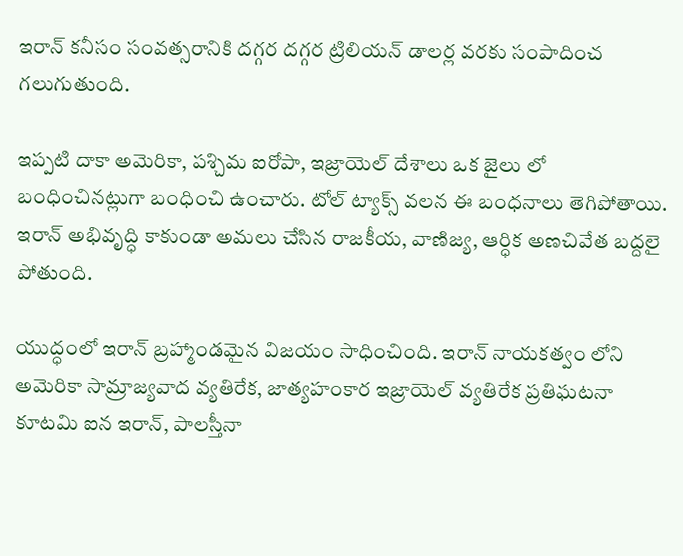ఇరాన్ కనీసం సంవత్సరానికి దగ్గర దగ్గర ట్రిలియన్ డాలర్ల వరకు సంపాదించ గలుగుతుంది.

ఇప్పటి దాకా అమెరికా, పశ్చిమ ఐరోపా, ఇజ్రాయెల్ దేశాలు ఒక జైలు లో బంధించినట్లుగా బంధించి ఉంచారు. టోల్ ట్యాక్స్ వలన ఈ బంధనాలు తెగిపోతాయి. ఇరాన్ అభివృద్ధి కాకుండా అమలు చేసిన రాజకీయ, వాణిజ్య, ఆర్ధిక అణచివేత బద్దలై పోతుంది.

యుద్ధంలో ఇరాన్ బ్రహ్మాండమైన విజయం సాధించింది. ఇరాన్ నాయకత్వం లోని అమెరికా సామ్రాజ్యవాద వ్యతిరేక, జాత్యహంకార ఇజ్రాయెల్ వ్యతిరేక ప్రతిఘటనా కూటమి ఐన ఇరాన్, పాలస్తీనా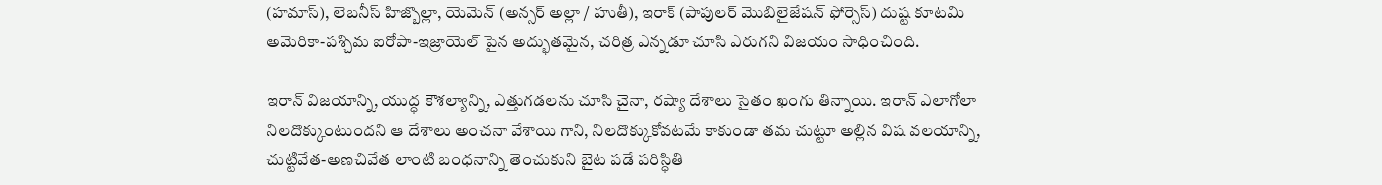(హమాస్), లెబనీస్ హిజ్బొల్లా, యెమెన్ (అన్సర్ అల్లా / హుతీ), ఇరాక్ (పాపులర్ మొబిలైజేషన్ ఫోర్సెస్) దుష్ట కూటమి అమెరికా-పశ్చిమ ఐరోపా-ఇజ్రాయెల్ పైన అద్భుతమైన, చరిత్ర ఎన్నడూ చూసి ఎరుగని విజయం సాధించింది.

ఇరాన్ విజయాన్ని, యుద్ధ కౌశల్యాన్ని, ఎత్తుగడలను చూసి చైనా, రష్యా దేశాలు సైతం ఖంగు తిన్నాయి. ఇరాన్ ఎలాగోలా నిలదొక్కుంటుందని ఆ దేశాలు అంచనా వేశాయి గాని, నిలదొక్కుకోవటమే కాకుండా తమ చుట్టూ అల్లిన విష వలయాన్ని, చుట్టివేత-అణచివేత లాంటి బంధనాన్ని తెంచుకుని బైట పడే పరిస్ధితి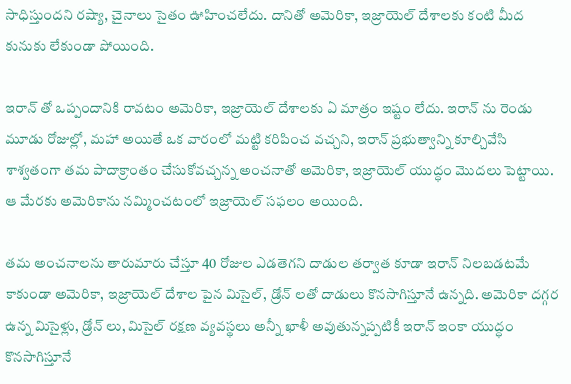సాధిస్తుందని రష్యా, చైనాలు సైతం ఊహించలేదు. దానితో అమెరికా, ఇజ్రాయెల్ దేశాలకు కంటి మీద కునుకు లేకుండా పోయింది.

ఇరాన్ తో ఒప్పందానికి రావటం అమెరికా, ఇజ్రాయెల్ దేశాలకు ఏ మాత్రం ఇష్టం లేదు. ఇరాన్ ను రెండు మూడు రోజుల్లో, మహా అయితే ఒక వారంలో మట్టి కరిపించ వచ్చని, ఇరాన్ ప్రభుత్వాన్ని కూల్చివేసి శాశ్వతంగా తమ పాదాక్రాంతం చేసుకోవచ్చన్న అంచనాతో అమెరికా, ఇజ్రాయెల్ యుద్ధం మొదలు పెట్టాయి. ఆ మేరకు అమెరికాను నమ్మించటంలో ఇజ్రాయెల్ సఫలం అయింది.

తమ అంచనాలను తారుమారు చేస్తూ 40 రోజుల ఎడతెగని దాడుల తర్వాత కూడా ఇరాన్ నిలబడటమే కాకుండా అమెరికా, ఇజ్రాయెల్ దేశాల పైన మిసైల్, డ్రోన్ లతో దాడులు కొనసాగిస్తూనే ఉన్నది. అమెరికా దగ్గర ఉన్న మిసైళ్లు, డ్రోన్ లు, మిసైల్ రక్షణ వ్యవస్థలు అన్నీ ఖాళీ అవుతున్నప్పటికీ ఇరాన్ ఇంకా యుద్ధం కొనసాగిస్తూనే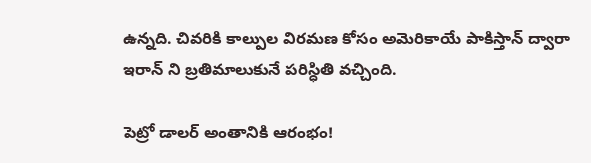ఉన్నది. చివరికి కాల్పుల విరమణ కోసం అమెరికాయే పాకిస్తాన్ ద్వారా ఇరాన్ ని బ్రతిమాలుకునే పరిస్ధితి వచ్చింది.

పెట్రో డాలర్ అంతానికి ఆరంభం!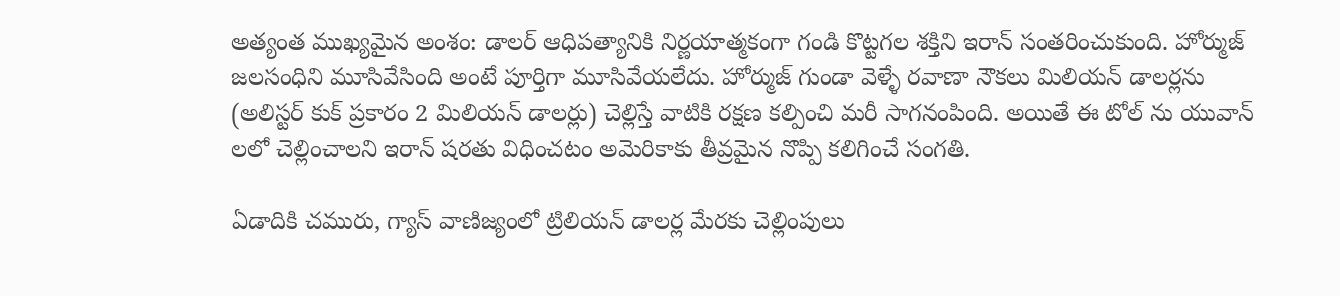అత్యంత ముఖ్యమైన అంశం: డాలర్ ఆధిపత్యానికి నిర్ణయాత్మకంగా గండి కొట్టగల శక్తిని ఇరాన్ సంతరించుకుంది. హోర్ముజ్ జలసంధిని మూసివేసింది అంటే పూర్తిగా మూసివేయలేదు. హోర్ముజ్ గుండా వెళ్ళే రవాణా నౌకలు మిలియన్ డాలర్లను (అలిస్టర్ కుక్ ప్రకారం 2 మిలియన్ డాలర్లు) చెల్లిస్తే వాటికి రక్షణ కల్పించి మరీ సాగనంపింది. అయితే ఈ టోల్ ను యువాన్ లలో చెల్లించాలని ఇరాన్ షరతు విధించటం అమెరికాకు తీవ్రమైన నొప్పి కలిగించే సంగతి.

ఏడాదికి చమురు, గ్యాస్ వాణిజ్యంలో ట్రిలియన్ డాలర్ల మేరకు చెల్లింపులు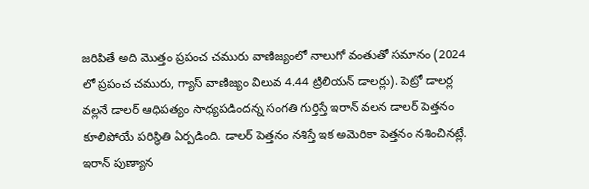జరిపితే అది మొత్తం ప్రపంచ చమురు వాణిజ్యంలో నాలుగో వంతుతో సమానం (2024 లో ప్రపంచ చమురు, గ్యాస్ వాణిజ్యం విలువ 4.44 ట్రిలియన్ డాలర్లు). పెట్రో డాలర్ల వల్లనే డాలర్ ఆధిపత్యం సాధ్యపడిందన్న సంగతి గుర్తిస్తే ఇరాన్ వలన డాలర్ పెత్తనం కూలిపోయే పరిస్ధితి ఏర్పడింది. డాలర్ పెత్తనం నశిస్తే ఇక అమెరికా పెత్తనం నశించినట్లే. ఇరాన్ పుణ్యాన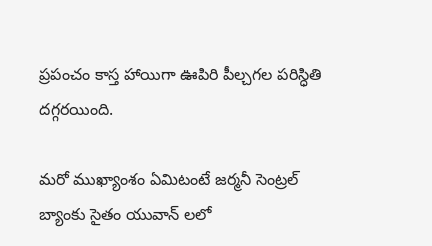ప్రపంచం కాస్త హాయిగా ఊపిరి పీల్చగల పరిస్ధితి దగ్గరయింది.

మరో ముఖ్యాంశం ఏమిటంటే జర్మనీ సెంట్రల్ బ్యాంకు సైతం యువాన్ లలో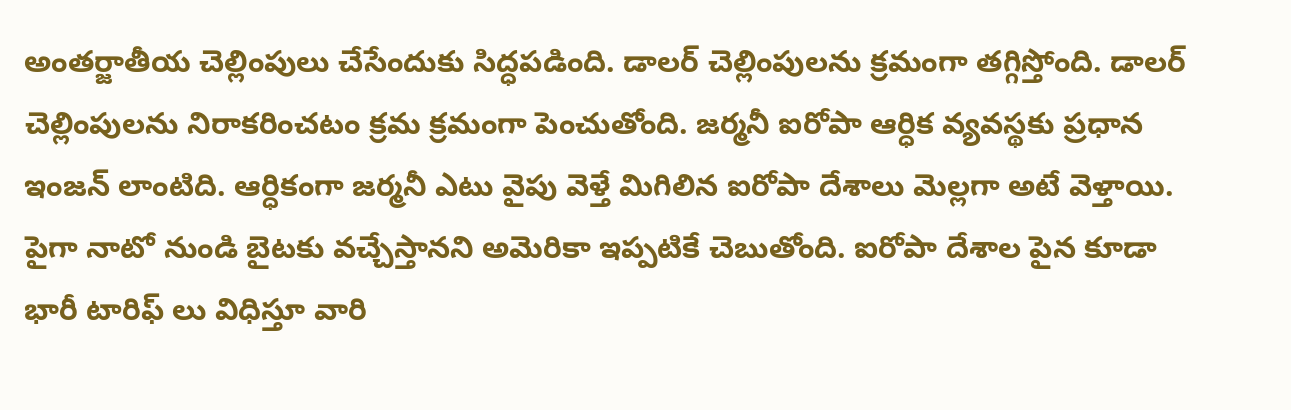అంతర్జాతీయ చెల్లింపులు చేసేందుకు సిద్ధపడింది. డాలర్ చెల్లింపులను క్రమంగా తగ్గిస్తోంది. డాలర్ చెల్లింపులను నిరాకరించటం క్రమ క్రమంగా పెంచుతోంది. జర్మనీ ఐరోపా ఆర్ధిక వ్యవస్థకు ప్రధాన ఇంజన్ లాంటిది. ఆర్ధికంగా జర్మనీ ఎటు వైపు వెళ్తే మిగిలిన ఐరోపా దేశాలు మెల్లగా అటే వెళ్తాయి. పైగా నాటో నుండి బైటకు వచ్చేస్తానని అమెరికా ఇప్పటికే చెబుతోంది. ఐరోపా దేశాల పైన కూడా భారీ టారిఫ్ లు విధిస్తూ వారి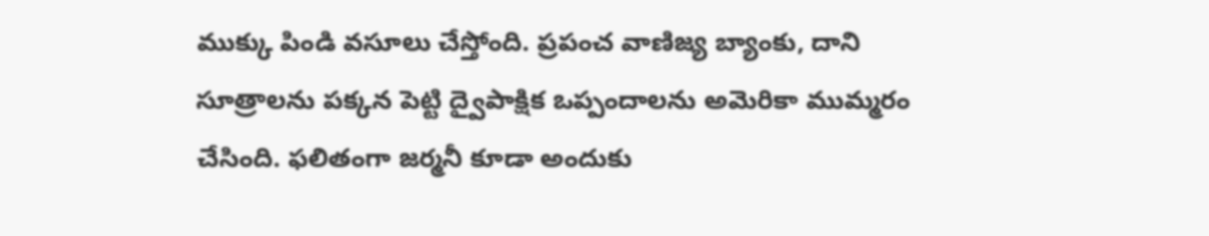ముక్కు పిండి వసూలు చేస్తోంది. ప్రపంచ వాణిజ్య బ్యాంకు, దాని సూత్రాలను పక్కన పెట్టి ద్వైపాక్షిక ఒప్పందాలను అమెరికా ముమ్మరం చేసింది. ఫలితంగా జర్మనీ కూడా అందుకు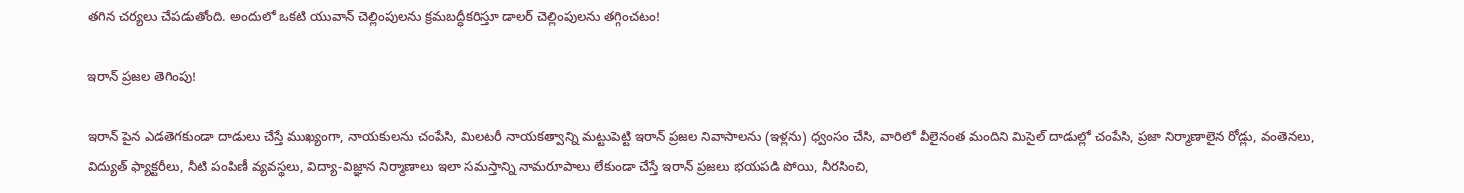తగిన చర్యలు చేపడుతోంది. అందులో ఒకటి యువాన్ చెల్లింపులను క్రమబద్ధీకరిస్తూ డాలర్ చెల్లింపులను తగ్గించటం!

ఇరాన్ ప్రజల తెగింపు!

ఇరాన్ పైన ఎడతెగకుండా దాడులు చేస్తే ముఖ్యంగా, నాయకులను చంపేసి, మిలటరీ నాయకత్వాన్ని మట్టుపెట్టి ఇరాన్ ప్రజల నివాసాలను (ఇళ్లను) ధ్వంసం చేసి, వారిలో వీలైనంత మందిని మిసైల్ దాడుల్లో చంపేసి, ప్రజా నిర్మాణాలైన రోడ్లు, వంతెనలు, విద్యుత్ ఫ్యాక్టరీలు, నీటి పంపిణీ వ్యవస్థలు, విద్యా-విజ్ఞాన నిర్మాణాలు ఇలా సమస్తాన్ని నామరూపాలు లేకుండా చేస్తే ఇరాన్ ప్రజలు భయపడి పోయి, నీరసించి,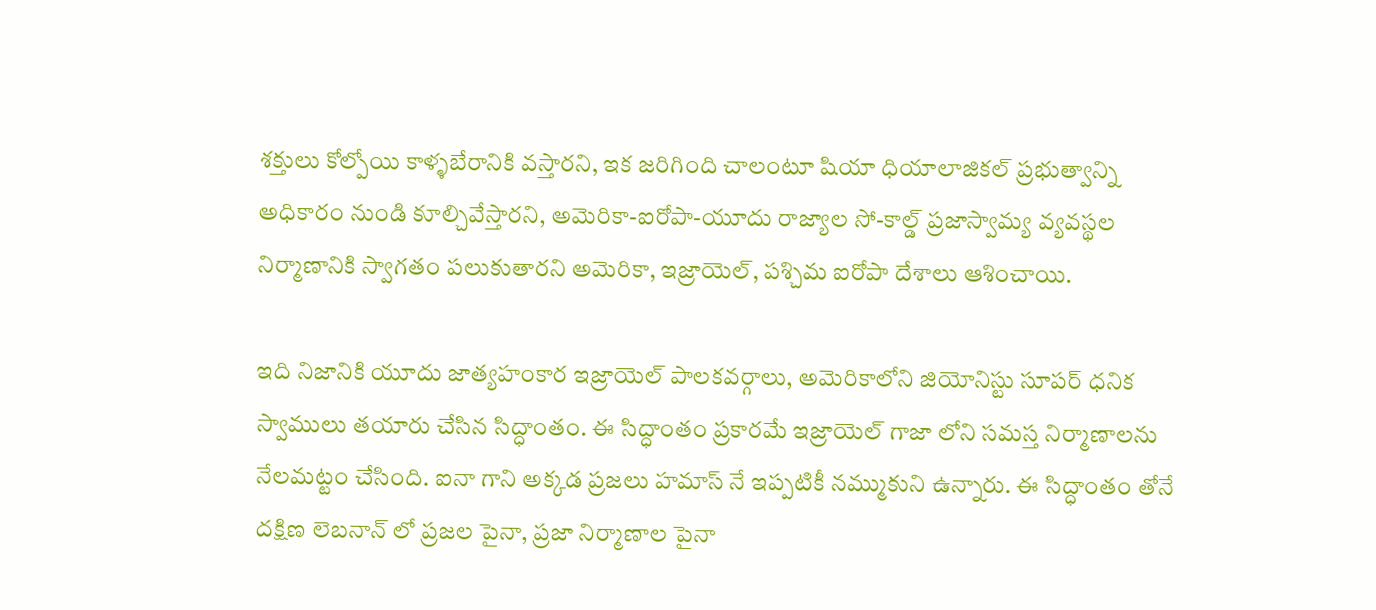శక్తులు కోల్పోయి కాళ్ళబేరానికి వస్తారని, ఇక జరిగింది చాలంటూ షియా ధియాలాజికల్ ప్రభుత్వాన్ని అధికారం నుండి కూల్చివేస్తారని, అమెరికా-ఐరోపా-యూదు రాజ్యాల సో-కాల్డ్ ప్రజాస్వామ్య వ్యవస్థల నిర్మాణానికి స్వాగతం పలుకుతారని అమెరికా, ఇజ్రాయెల్, పశ్చిమ ఐరోపా దేశాలు ఆశించాయి.

ఇది నిజానికి యూదు జాత్యహంకార ఇజ్రాయెల్ పాలకవర్గాలు, అమెరికాలోని జియోనిస్టు సూపర్ ధనిక స్వాములు తయారు చేసిన సిద్ధాంతం. ఈ సిద్ధాంతం ప్రకారమే ఇజ్రాయెల్ గాజా లోని సమస్త నిర్మాణాలను నేలమట్టం చేసింది. ఐనా గాని అక్కడ ప్రజలు హమాస్ నే ఇప్పటికీ నమ్ముకుని ఉన్నారు. ఈ సిద్ధాంతం తోనే దక్షిణ లెబనాన్ లో ప్రజల పైనా, ప్రజా నిర్మాణాల పైనా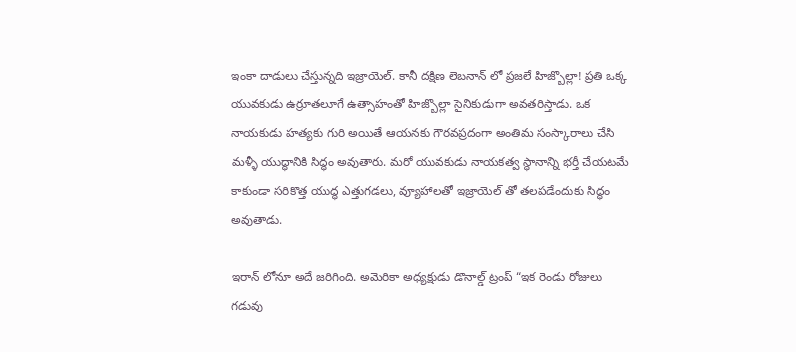ఇంకా దాడులు చేస్తున్నది ఇజ్రాయెల్. కానీ దక్షిణ లెబనాన్ లో ప్రజలే హిజ్బొల్లా! ప్రతి ఒక్క యువకుడు ఉర్రూతలూగే ఉత్సాహంతో హిజ్బొల్లా సైనికుడుగా అవతరిస్తాడు. ఒక నాయకుడు హత్యకు గురి అయితే ఆయనకు గౌరవప్రదంగా అంతిమ సంస్కారాలు చేసి మళ్ళీ యుద్ధానికి సిద్ధం అవుతారు. మరో యువకుడు నాయకత్వ స్థానాన్ని భర్తీ చేయటమే కాకుండా సరికొత్త యుద్ధ ఎత్తుగడలు, వ్యూహాలతో ఇజ్రాయెల్ తో తలపడేందుకు సిద్ధం అవుతాడు.

ఇరాన్ లోనూ అదే జరిగింది. అమెరికా అధ్యక్షుడు డొనాల్డ్ ట్రంప్ “ఇక రెండు రోజులు గడువు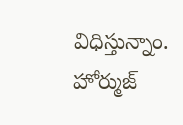విధిస్తున్నాం. హోర్ముజ్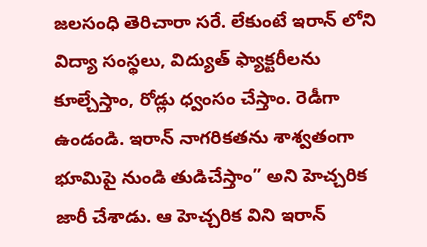జలసంధి తెరిచారా సరే. లేకుంటే ఇరాన్ లోని విద్యా సంస్థలు, విద్యుత్ ఫ్యాక్టరీలను కూల్చేస్తాం, రోడ్లు ధ్వంసం చేస్తాం. రెడీగా ఉండండి. ఇరాన్ నాగరికతను శాశ్వతంగా భూమిపై నుండి తుడిచేస్తాం” అని హెచ్చరిక జారీ చేశాడు. ఆ హెచ్చరిక విని ఇరాన్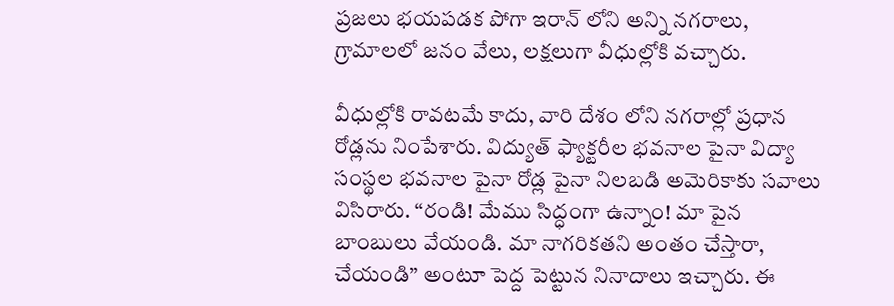ప్రజలు భయపడక పోగా ఇరాన్ లోని అన్ని నగరాలు, గ్రామాలలో జనం వేలు, లక్షలుగా వీధుల్లోకి వచ్చారు.

వీధుల్లోకి రావటమే కాదు, వారి దేశం లోని నగరాల్లో ప్రధాన రోడ్లను నింపేశారు. విద్యుత్ ఫ్యాక్టరీల భవనాల పైనా విద్యా సంస్థల భవనాల పైనా రోడ్ల పైనా నిలబడి అమెరికాకు సవాలు విసిరారు. “రండి! మేము సిద్ధంగా ఉన్నాం! మా పైన బాంబులు వేయండి. మా నాగరికతని అంతం చేస్తారా, చేయండి” అంటూ పెద్ద పెట్టున నినాదాలు ఇచ్చారు. ఈ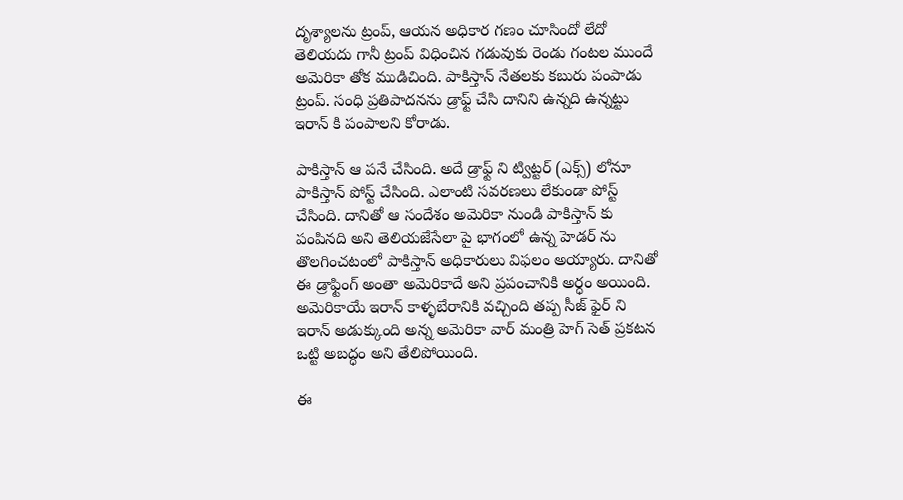దృశ్యాలను ట్రంప్, ఆయన అధికార గణం చూసిందో లేదో తెలియదు గానీ ట్రంప్ విధించిన గడువుకు రెండు గంటల ముందే అమెరికా తోక ముడిచింది. పాకిస్తాన్ నేతలకు కబురు పంపాడు ట్రంప్. సంధి ప్రతిపాదనను డ్రాఫ్ట్ చేసి దానిని ఉన్నది ఉన్నట్టు ఇరాన్ కి పంపాలని కోరాడు.

పాకిస్తాన్ ఆ పనే చేసింది. అదే డ్రాఫ్ట్ ని ట్విట్టర్ (ఎక్స్) లోనూ పాకిస్తాన్ పోస్ట్ చేసింది. ఎలాంటి సవరణలు లేకుండా పోస్ట్ చేసింది. దానితో ఆ సందేశం అమెరికా నుండి పాకిస్తాన్ కు పంపినది అని తెలియజేసేలా పై భాగంలో ఉన్న హెడర్ ను తొలగించటంలో పాకిస్తాన్ అధికారులు విఫలం అయ్యారు. దానితో ఈ డ్రాఫ్టింగ్ అంతా అమెరికాదే అని ప్రపంచానికి అర్ధం అయింది. అమెరికాయే ఇరాన్ కాళ్ళబేరానికి వచ్చింది తప్ప సీజ్ ఫైర్ ని ఇరాన్ అడుక్కుంది అన్న అమెరికా వార్ మంత్రి హెగ్ సెత్ ప్రకటన ఒట్టి అబద్ధం అని తేలిపోయింది.

ఈ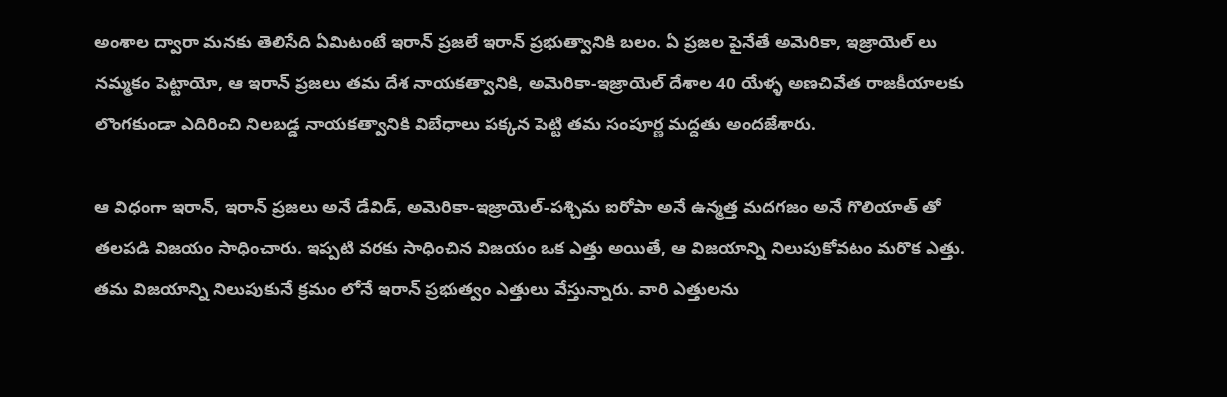అంశాల ద్వారా మనకు తెలిసేది ఏమిటంటే ఇరాన్ ప్రజలే ఇరాన్ ప్రభుత్వానికి బలం. ఏ ప్రజల పైనేతే అమెరికా, ఇజ్రాయెల్ లు నమ్మకం పెట్టాయో, ఆ ఇరాన్ ప్రజలు తమ దేశ నాయకత్వానికి, అమెరికా-ఇజ్రాయెల్ దేశాల 40 యేళ్ళ అణచివేత రాజకీయాలకు లొంగకుండా ఎదిరించి నిలబడ్డ నాయకత్వానికి విబేధాలు పక్కన పెట్టి తమ సంపూర్ణ మద్దతు అందజేశారు.

ఆ విధంగా ఇరాన్, ఇరాన్ ప్రజలు అనే డేవిడ్, అమెరికా-ఇజ్రాయెల్-పశ్చిమ ఐరోపా అనే ఉన్మత్త మదగజం అనే గొలియాత్ తో తలపడి విజయం సాధించారు. ఇప్పటి వరకు సాధించిన విజయం ఒక ఎత్తు అయితే, ఆ విజయాన్ని నిలుపుకోవటం మరొక ఎత్తు. తమ విజయాన్ని నిలుపుకునే క్రమం లోనే ఇరాన్ ప్రభుత్వం ఎత్తులు వేస్తున్నారు. వారి ఎత్తులను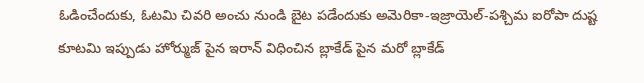ఓడించేందుకు, ఓటమి చివరి అంచు నుండి బైట పడేందుకు అమెరికా-ఇజ్రాయెల్-పశ్చిమ ఐరోపా దుష్ట కూటమి ఇప్పుడు హోర్ముజ్ పైన ఇరాన్ విధించిన బ్లాకేడ్ పైన మరో బ్లాకేడ్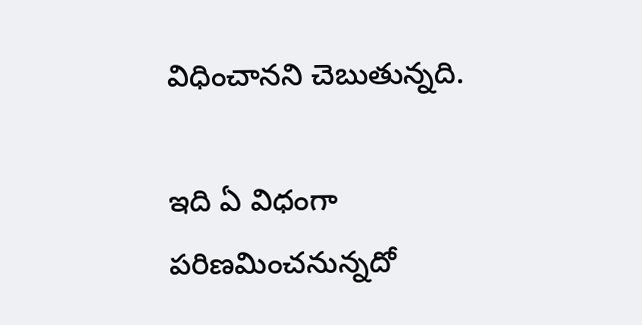విధించానని చెబుతున్నది.

ఇది ఏ విధంగా పరిణమించనున్నదో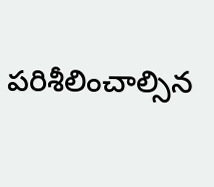పరిశీలించాల్సిన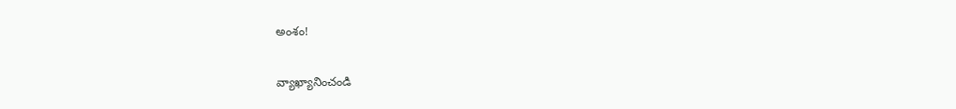అంశం!

వ్యాఖ్యానించండి